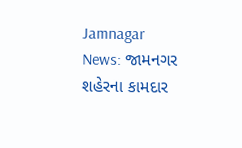Jamnagar News: જામનગર શહેરના કામદાર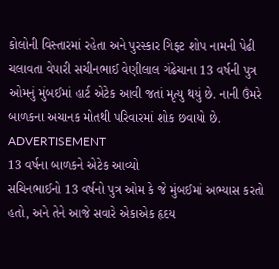કોલોની વિસ્તારમાં રહેતા અને પુરસ્કાર ગિફ્ટ શોપ નામની પેઢી ચલાવતા વેપારી સચીનભાઈ વેણીલાલ ગંઢેચાના 13 વર્ષની પુત્ર ઓમનું મુંબઈમાં હાર્ટ એટેક આવી જતાં મૃત્યુ થયું છે. નાની ઉંમરે બાળકના અચાનક મોતથી પરિવારમાં શોક છવાયો છે.
ADVERTISEMENT
13 વર્ષના બાળકને એટેક આવ્યો
સચિનભાઈનો 13 વર્ષનો પુત્ર ઓમ કે જે મુંબઈમાં અભ્યાસ કરતો હતો, અને તેને આજે સવારે એકાએક હૃદય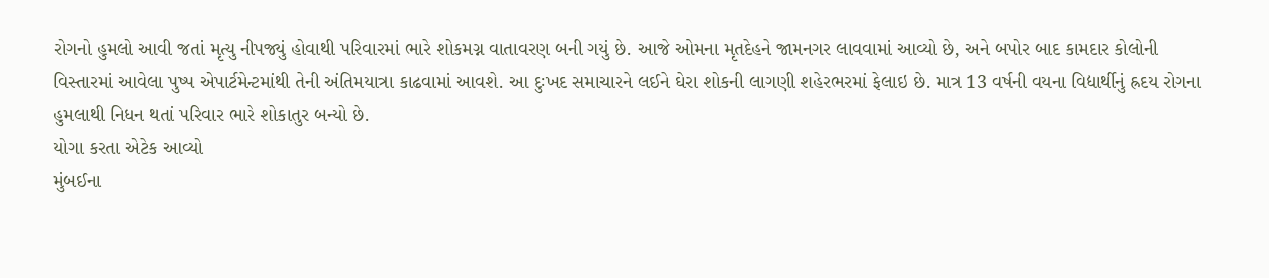રોગનો હુમલો આવી જતાં મૃત્યુ નીપજ્યું હોવાથી પરિવારમાં ભારે શોકમગ્ન વાતાવરણ બની ગયું છે. આજે ઓમના મૃતદેહને જામનગર લાવવામાં આવ્યો છે, અને બપોર બાદ કામદાર કોલોની વિસ્તારમાં આવેલા પુષ્પ એપાર્ટમેન્ટમાંથી તેની અંતિમયાત્રા કાઢવામાં આવશે. આ દુઃખદ સમાચારને લઈને ઘેરા શોકની લાગણી શહેરભરમાં ફેલાઇ છે. માત્ર 13 વર્ષની વયના વિદ્યાર્થીનું હ્રદય રોગના હુમલાથી નિધન થતાં પરિવાર ભારે શોકાતુર બન્યો છે.
યોગા કરતા એટેક આવ્યો
મુંબઈના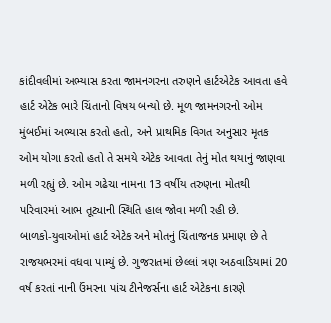કાંદીવલીમાં અભ્યાસ કરતા જામનગરના તરુણને હાર્ટએટેક આવતા હવે હાર્ટ એટેક ભારે ચિંતાનો વિષય બન્યો છે. મૂળ જામનગરનો ઓમ મુંબઈમાં અભ્યાસ કરતો હતો, અને પ્રાથમિક વિગત અનુસાર મૃતક ઓમ યોગા કરતો હતો તે સમયે એટેક આવતા તેનું મોત થયાનું જાણવા મળી રહ્યું છે. ઓમ ગઢેચા નામના 13 વર્ષીય તરુણના મોતથી પરિવારમાં આભ તૂટ્યાની સ્થિતિ હાલ જોવા મળી રહી છે.
બાળકો-યુવાઓમાં હાર્ટ એટેક અને મોતનું ચિંતાજનક પ્રમાણ છે તે રાજયભરમાં વધવા પામ્યું છે. ગુજરાતમાં છેલ્લાં ત્રણ અઠવાડિયામાં 20 વર્ષ કરતાં નાની ઉંમરના પાંચ ટીનેજર્સના હાર્ટ એટેકના કારણે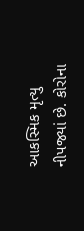આકસ્મિક મૃત્યુ નીપજ્યાં છે. કોરોના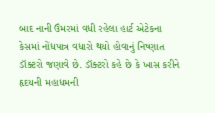બાદ નાની ઉંમરમાં વધી રહેલા હાર્ટ એટેકના કેસમાં નોંધપાત્ર વધારો થયો હોવાનું નિષ્ણાત ડૉક્ટરો જણાવે છે. ડૉક્ટરો કહે છે કે ખાસ કરીને હૃદયની મહાધમની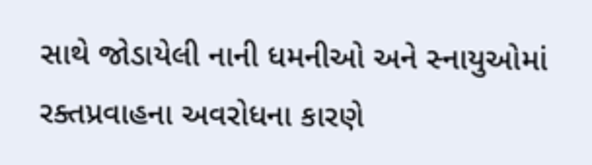સાથે જોડાયેલી નાની ધમનીઓ અને સ્નાયુઓમાં રક્તપ્રવાહના અવરોધના કારણે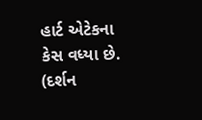હાર્ટ એટેકના કેસ વધ્યા છે.
(દર્શન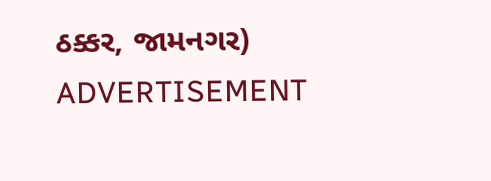ઠક્કર, જામનગર)
ADVERTISEMENT